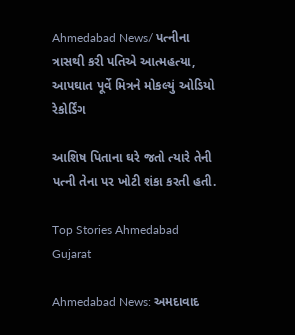Ahmedabad News/ પત્નીના ત્રાસથી કરી પતિએ આત્મહત્યા, આપઘાત પૂર્વે મિત્રને મોકલ્યું ઓડિયો રેકોર્ડિંગ

આશિષ પિતાના ઘરે જતો ત્યારે તેની પત્ની તેના પર ખોટી શંકા કરતી હતી.

Top Stories Ahmedabad Gujarat

Ahmedabad News: અમદાવાદ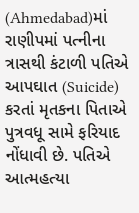(Ahmedabad)માં રાણીપમાં પત્નીના ત્રાસથી કંટાળી પતિએ આપઘાત (Suicide) કરતાં મૃતકના પિતાએ પુત્રવધૂ સામે ફરિયાદ નોંધાવી છે. પતિએ આત્મહત્યા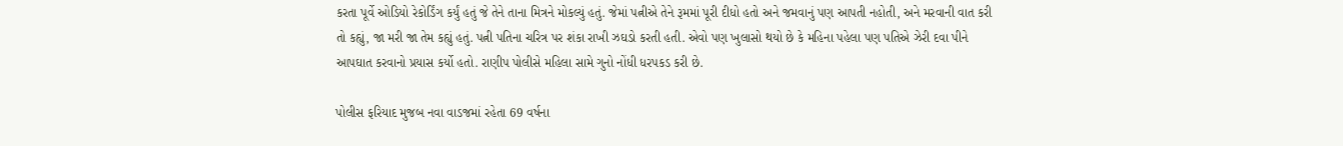કરતા પૂર્વે ઓડિયો રેકોર્ડિંગ કર્યું હતું જે તેને તાના મિત્રને મોકલ્યું હતું. જેમાં પત્નીએ તેને રૂમમાં પૂરી દીધો હતો અને જમવાનું પણ આપતી નહોતી, અને મરવાની વાત કરી તો કહ્યું, જા મરી જા તેમ કહ્યું હતું. પત્ની પતિના ચરિત્ર પર શંકા રાખી ઝઘડો કરતી હતી. એવો પણ ખુલાસો થયો છે કે મહિના પહેલા પણ પતિએ ઝેરી દવા પીને આપઘાત કરવાનો પ્રયાસ કર્યો હતો. રાણીપ પોલીસે મહિલા સામે ગુનો નોંધી ધરપકડ કરી છે.

પોલીસ ફરિયાદ મુજબ નવા વાડજમાં રહેતા 69 વર્ષના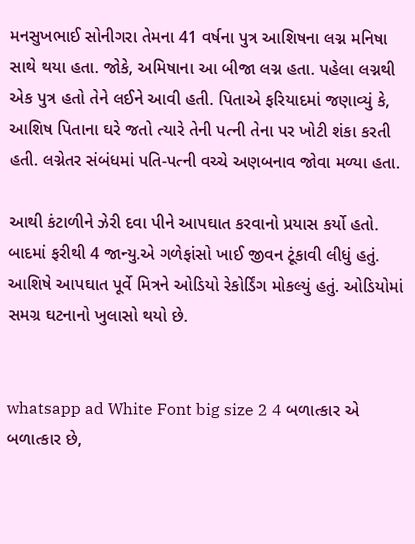મનસુખભાઈ સોનીગરા તેમના 41 વર્ષના પુત્ર આશિષના લગ્ન મનિષા સાથે થયા હતા. જોકે, અમિષાના આ બીજા લગ્ન હતા. પહેલા લગ્નથી એક પુત્ર હતો તેને લઈને આવી હતી. પિતાએ ફરિયાદમાં જણાવ્યું કે, આશિષ પિતાના ઘરે જતો ત્યારે તેની પત્ની તેના પર ખોટી શંકા કરતી હતી. લગ્નેતર સંબંધમાં પતિ-પત્ની વચ્ચે અણબનાવ જોવા મળ્યા હતા.

આથી કંટાળીને ઝેરી દવા પીને આપઘાત કરવાનો પ્રયાસ કર્યો હતો. બાદમાં ફરીથી 4 જાન્યુ.એ ગળેફાંસો ખાઈ જીવન ટૂંકાવી લીધું હતું. આશિષે આપઘાત પૂર્વે મિત્રને ઓડિયો રેકોર્ડિંગ મોકલ્યું હતું. ઓડિયોમાં સમગ્ર ઘટનાનો ખુલાસો થયો છે.


whatsapp ad White Font big size 2 4 બળાત્કાર એ બળાત્કાર છે,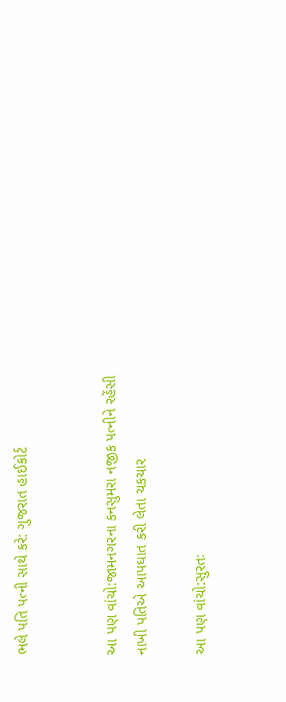ભલે પતિ પત્ની સાથે કરે: ગુજરાત હાઈકોર્ટ


આ પણ વાંચો:જામનગરના કનસુમરા નજીક પત્નીને રહેંસી નાખી પતિએ આપઘાત કરી લેતા ચકચાર

આ પણ વાંચો:સુરતઃ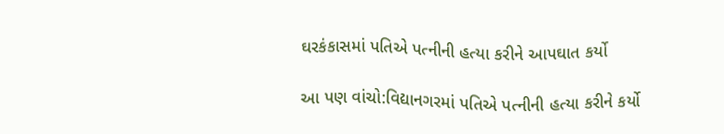ઘરકંકાસમાં પતિએ પત્નીની હત્યા કરીને આપઘાત કર્યો

આ પણ વાંચો:વિદ્યાનગરમાં પતિએ પત્નીની હત્યા કરીને કર્યો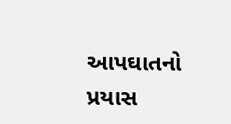આપઘાતનો પ્રયાસ